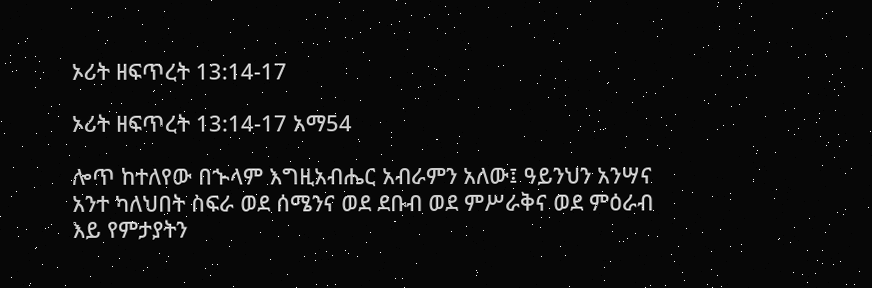ኦሪት ዘፍጥረት 13:14-17

ኦሪት ዘፍጥረት 13:14-17 አማ54

ሎጥ ከተለየው በኍላም እግዚአብሔር አብራምን አለው፤ ዓይንህን አንሣና አንተ ካለህበት ስፍራ ወደ ሰሜንና ወደ ደቡብ ወደ ምሥራቅና ወደ ምዕራብ እይ የምታያትን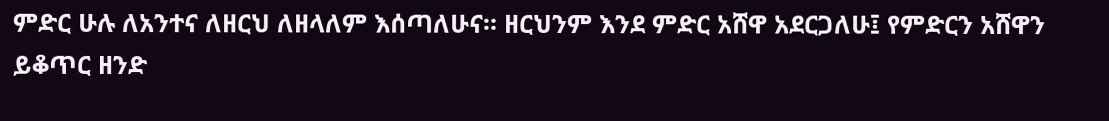ምድር ሁሉ ለአንተና ለዘርህ ለዘላለም እሰጣለሁና። ዘርህንም እንደ ምድር አሸዋ አደርጋለሁ፤ የምድርን አሸዋን ይቆጥር ዘንድ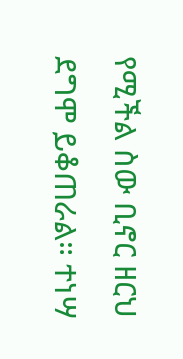የሚችል ስው ቢኖር ዘርህ ደግሞ ይቆጠራል። ተነሣ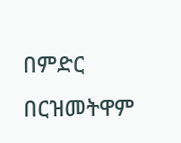በምድር በርዝመትዋም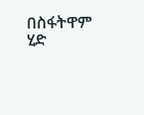በስፋትዋም ሂድ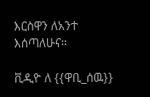እርስዋን ለአንተ እሰጣለሁና።

ቪዲዮ ለ {{ዋቢ_ሰዉ}}